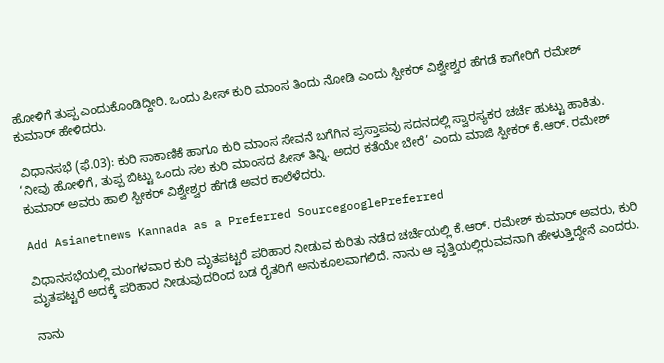ಹೋಳಿಗೆ ತುಪ್ಪ ಎಂದುಕೊಂಡಿದ್ದೀರಿ. ಒಂದು ಪೀಸ್ ಕುರಿ ಮಾಂಸ ತಿಂದು ನೋಡಿ ಎಂದು ಸ್ಪೀಕರ್ ವಿಶ್ವೇಶ್ವರ ಹೆಗಡೆ ಕಾಗೇರಿಗೆ ರಮೇಶ್ ಕುಮಾರ್ ಹೇಳಿದರು.

 ವಿಧಾನಸಭೆ (ಫೆ.03): ಕುರಿ ಸಾಕಾಣಿಕೆ ಹಾಗೂ ಕುರಿ ಮಾಂಸ ಸೇವನೆ ಬಗೆಗಿನ ಪ್ರಸ್ತಾಪವು ಸದನದಲ್ಲಿ ಸ್ವಾರಸ್ಯಕರ ಚರ್ಚೆ ಹುಟ್ಟು ಹಾಕಿತು. ‘ನೀವು ಹೋಳಿಗೆ, ತುಪ್ಪ ಬಿಟ್ಟು ಒಂದು ಸಲ ಕುರಿ ಮಾಂಸದ ಪೀಸ್‌ ತಿನ್ನಿ. ಅದರ ಕತೆಯೇ ಬೇರೆ’ ಎಂದು ಮಾಜಿ ಸ್ಪೀಕರ್‌ ಕೆ.ಆರ್‌. ರಮೇಶ್‌ ಕುಮಾರ್‌ ಅವರು ಹಾಲಿ ಸ್ಪೀಕರ್‌ ವಿಶ್ವೇಶ್ವರ ಹೆಗಡೆ ಅವರ ಕಾಲೆಳೆದರು.

Add Asianetnews Kannada as a Preferred SourcegooglePreferred

ವಿಧಾನಸಭೆಯಲ್ಲಿ ಮಂಗಳವಾರ ಕುರಿ ಮೃತಪಟ್ಟರೆ ಪರಿಹಾರ ನೀಡುವ ಕುರಿತು ನಡೆದ ಚರ್ಚೆಯಲ್ಲಿ ಕೆ.ಆರ್‌. ರಮೇಶ್‌ ಕುಮಾರ್‌ ಅವರು, ಕುರಿ ಮೃತಪಟ್ಟರೆ ಅದಕ್ಕೆ ಪರಿಹಾರ ನೀಡುವುದರಿಂದ ಬಡ ರೈತರಿಗೆ ಅನುಕೂಲವಾಗಲಿದೆ. ನಾನು ಆ ವೃತ್ತಿಯಲ್ಲಿರುವವನಾಗಿ ಹೇಳುತ್ತಿದ್ದೇನೆ ಎಂದರು.

ನಾನು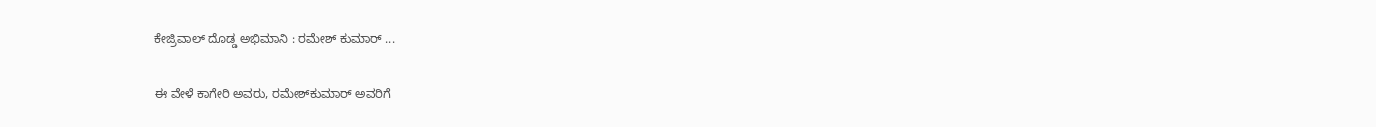ಕೇಜ್ರಿವಾಲ್‌ ದೊಡ್ಡ ಅಭಿಮಾನಿ : ರಮೇಶ್ ಕುಮಾರ್ ...

ಈ ವೇಳೆ ಕಾಗೇರಿ ಅವರು, ರಮೇಶ್‌ಕುಮಾರ್‌ ಅವರಿಗೆ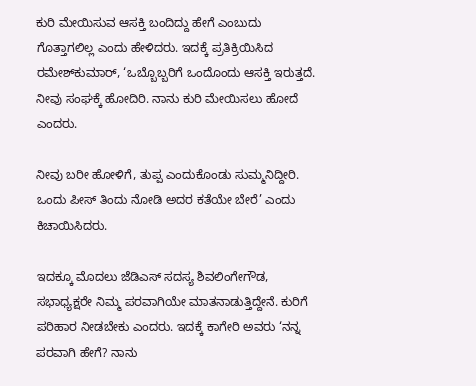ಕುರಿ ಮೇಯಿಸುವ ಆಸಕ್ತಿ ಬಂದಿದ್ದು ಹೇಗೆ ಎಂಬುದು ಗೊತ್ತಾಗಲಿಲ್ಲ ಎಂದು ಹೇಳಿದರು. ಇದಕ್ಕೆ ಪ್ರತಿಕ್ರಿಯಿಸಿದ ರಮೇಶ್‌ಕುಮಾರ್‌, ‘ಒಬ್ಬೊಬ್ಬರಿಗೆ ಒಂದೊಂದು ಆಸಕ್ತಿ ಇರುತ್ತದೆ. ನೀವು ಸಂಘಕ್ಕೆ ಹೋದಿರಿ. ನಾನು ಕುರಿ ಮೇಯಿಸಲು ಹೋದೆ ಎಂದರು.

ನೀವು ಬರೀ ಹೋಳಿಗೆ, ತುಪ್ಪ ಎಂದುಕೊಂಡು ಸುಮ್ಮನಿದ್ದೀರಿ. ಒಂದು ಪೀಸ್‌ ತಿಂದು ನೋಡಿ ಅದರ ಕತೆಯೇ ಬೇರೆ’ ಎಂದು ಕಿಚಾಯಿಸಿದರು.

ಇದಕ್ಕೂ ಮೊದಲು ಜೆಡಿಎಸ್‌ ಸದಸ್ಯ ಶಿವಲಿಂಗೇಗೌಡ, ಸಭಾಧ್ಯಕ್ಷರೇ ನಿಮ್ಮ ಪರವಾಗಿಯೇ ಮಾತನಾಡುತ್ತಿದ್ದೇನೆ. ಕುರಿಗೆ ಪರಿಹಾರ ನೀಡಬೇಕು ಎಂದರು. ಇದಕ್ಕೆ ಕಾಗೇರಿ ಅವರು ‘ನನ್ನ ಪರವಾಗಿ ಹೇಗೆ? ನಾನು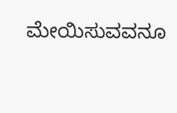ಮೇಯಿಸುವವನೂ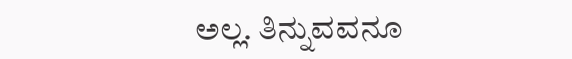ಅಲ್ಲ. ತಿನ್ನುವವನೂ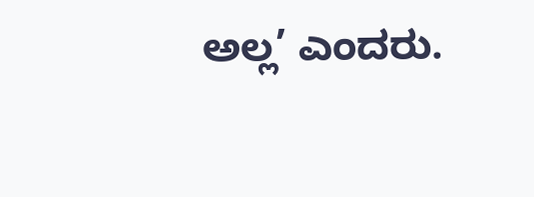ಅಲ್ಲ’ ಎಂದರು.